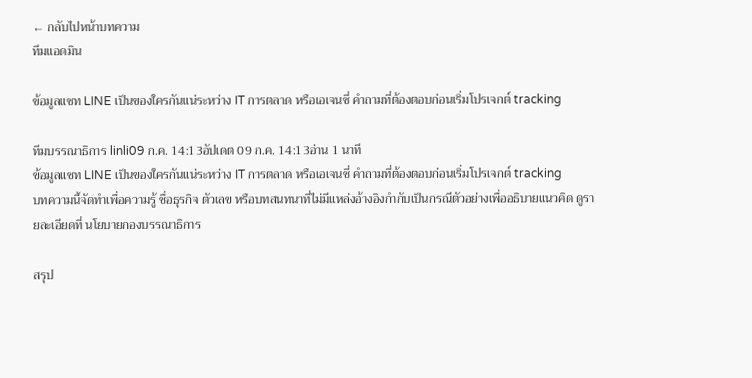← กลับไปหน้าบทความ
ทีมแอดมิน

ข้อมูลแชท LINE เป็นของใครกันแน่ระหว่าง IT การตลาด หรือเอเจนซี่ คำถามที่ต้องตอบก่อนเริ่มโปรเจกต์ tracking

ทีมบรรณาธิการ linli09 ก.ค. 14:13อัปเดต 09 ก.ค. 14:13อ่าน 1 นาที
ข้อมูลแชท LINE เป็นของใครกันแน่ระหว่าง IT การตลาด หรือเอเจนซี่ คำถามที่ต้องตอบก่อนเริ่มโปรเจกต์ tracking
บทความนี้จัดทำเพื่อความรู้ ชื่อธุรกิจ ตัวเลข หรือบทสนทนาที่ไม่มีแหล่งอ้างอิงกำกับเป็นกรณีตัวอย่างเพื่ออธิบายแนวคิด ดูรายละเอียดที่ นโยบายกองบรรณาธิการ

สรุป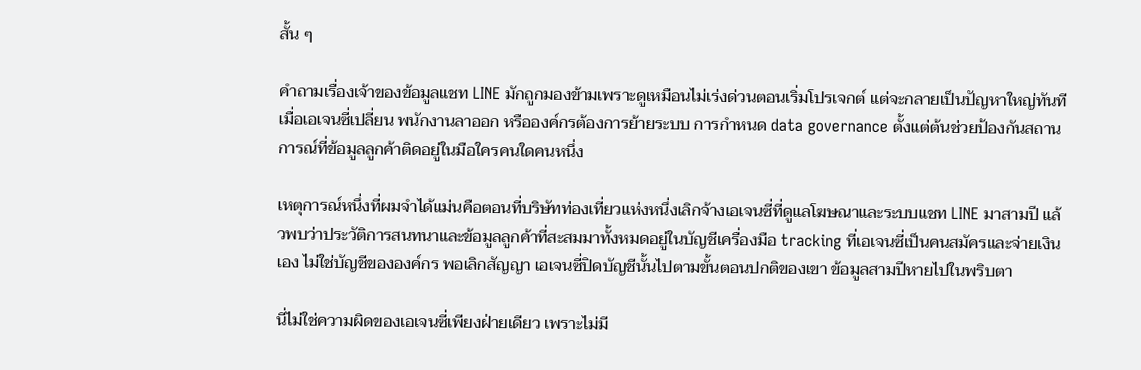สั้น ๆ

คำถามเรื่องเจ้าของข้อมูลแชท LINE มักถูกมองข้ามเพราะดูเหมือนไม่เร่งด่วนตอนเริ่มโปรเจกต์ แต่จะกลายเป็นปัญหาใหญ่ทันทีเมื่อเอเจนซี่เปลี่ยน พนักงานลาออก หรือองค์กรต้องการย้ายระบบ การกำหนด data governance ตั้งแต่ต้นช่วยป้องกันสถานการณ์ที่ข้อมูลลูกค้าติดอยู่ในมือใครคนใดคนหนึ่ง

เหตุการณ์หนึ่งที่ผมจำได้แม่นคือตอนที่บริษัทท่องเที่ยวแห่งหนึ่งเลิกจ้างเอเจนซี่ที่ดูแลโฆษณาและระบบแชท LINE มาสามปี แล้วพบว่าประวัติการสนทนาและข้อมูลลูกค้าที่สะสมมาทั้งหมดอยู่ในบัญชีเครื่องมือ tracking ที่เอเจนซี่เป็นคนสมัครและจ่ายเงินเอง ไม่ใช่บัญชีขององค์กร พอเลิกสัญญา เอเจนซี่ปิดบัญชีนั้นไปตามขั้นตอนปกติของเขา ข้อมูลสามปีหายไปในพริบตา

นี่ไม่ใช่ความผิดของเอเจนซี่เพียงฝ่ายเดียว เพราะไม่มี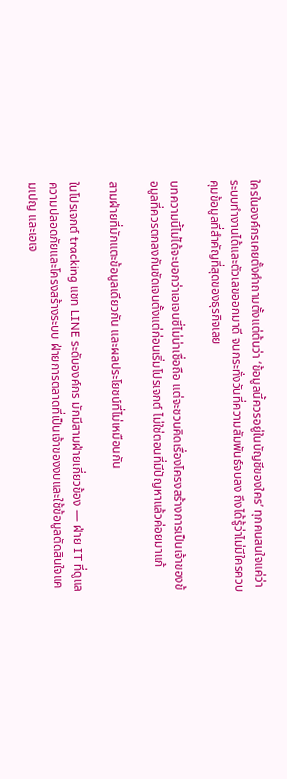ใครในองค์กรเคยตั้งคำถามตั้งแต่ต้นว่า ‘ข้อมูลนี้ควรอยู่ในบัญชีของใคร’ ทุกคนสนใจแค่ว่าระบบทำงานได้และตัวเลขออกมาดี จนกระทั่งวันที่ความสัมพันธ์จบลง ถึงได้รู้ว่าไม่มีใครควบคุมข้อมูลที่สำคัญที่สุดของธุรกิจเลย

บทความนี้ไม่ได้จะบอกว่าเอเจนซี่ไม่น่าเชื่อถือ แต่จะชวนคิดเรื่องโครงสร้างการเป็นเจ้าของข้อมูลที่ควรตกลงกันชัดเจนตั้งแต่ก่อนเริ่มโปรเจกต์ ไม่ใช่ตอนที่มีปัญหาแล้วค่อยมาแก้

สามฝ่ายที่มักแตะข้อมูลเดียวกัน และผลประโยชน์ที่ไม่เหมือนกัน

ในโปรเจกต์ tracking แชท LINE ระดับองค์กร มักมีสามฝ่ายเกี่ยวข้อง — ฝ่าย IT ที่ดูแลความปลอดภัยและโครงสร้างระบบ ฝ่ายการตลาดที่เป็นเจ้าของงบและใช้ข้อมูลตัดสินใจแคมเปญ และเอเจ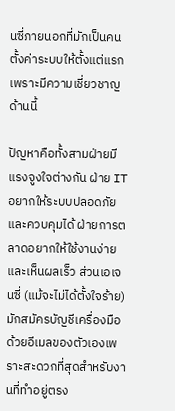นซี่ภายนอกที่มักเป็นคนตั้งค่าระบบให้ตั้งแต่แรกเพราะมีความเชี่ยวชาญด้านนี้

ปัญหาคือทั้งสามฝ่ายมีแรงจูงใจต่างกัน ฝ่าย IT อยากให้ระบบปลอดภัยและควบคุมได้ ฝ่ายการตลาดอยากให้ใช้งานง่ายและเห็นผลเร็ว ส่วนเอเจนซี่ (แม้จะไม่ได้ตั้งใจร้าย) มักสมัครบัญชีเครื่องมือด้วยอีเมลของตัวเองเพราะสะดวกที่สุดสำหรับงานที่ทำอยู่ตรง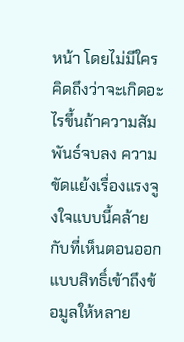หน้า โดยไม่มีใครคิดถึงว่าจะเกิดอะไรขึ้นถ้าความสัมพันธ์จบลง ความขัดแย้งเรื่องแรงจูงใจแบบนี้คล้ายกับที่เห็นตอนออกแบบสิทธิ์เข้าถึงข้อมูลให้หลาย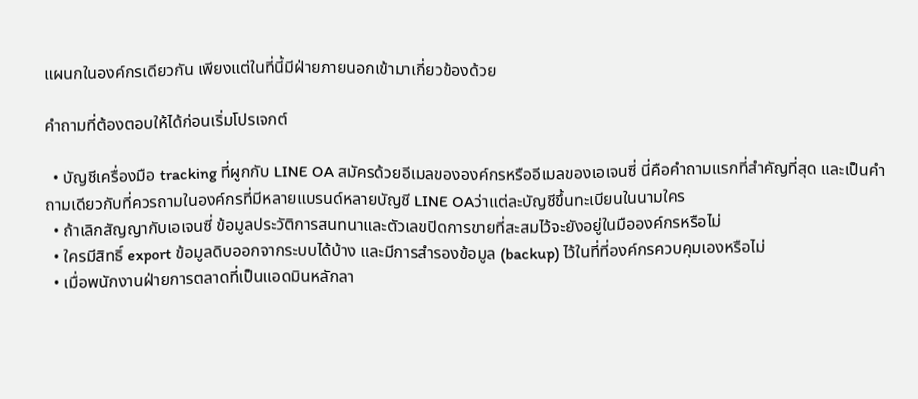แผนกในองค์กรเดียวกัน เพียงแต่ในที่นี้มีฝ่ายภายนอกเข้ามาเกี่ยวข้องด้วย

คำถามที่ต้องตอบให้ได้ก่อนเริ่มโปรเจกต์

  • บัญชีเครื่องมือ tracking ที่ผูกกับ LINE OA สมัครด้วยอีเมลขององค์กรหรืออีเมลของเอเจนซี่ นี่คือคำถามแรกที่สำคัญที่สุด และเป็นคำถามเดียวกับที่ควรถามในองค์กรที่มีหลายแบรนด์หลายบัญชี LINE OAว่าแต่ละบัญชีขึ้นทะเบียนในนามใคร
  • ถ้าเลิกสัญญากับเอเจนซี่ ข้อมูลประวัติการสนทนาและตัวเลขปิดการขายที่สะสมไว้จะยังอยู่ในมือองค์กรหรือไม่
  • ใครมีสิทธิ์ export ข้อมูลดิบออกจากระบบได้บ้าง และมีการสำรองข้อมูล (backup) ไว้ในที่ที่องค์กรควบคุมเองหรือไม่
  • เมื่อพนักงานฝ่ายการตลาดที่เป็นแอดมินหลักลา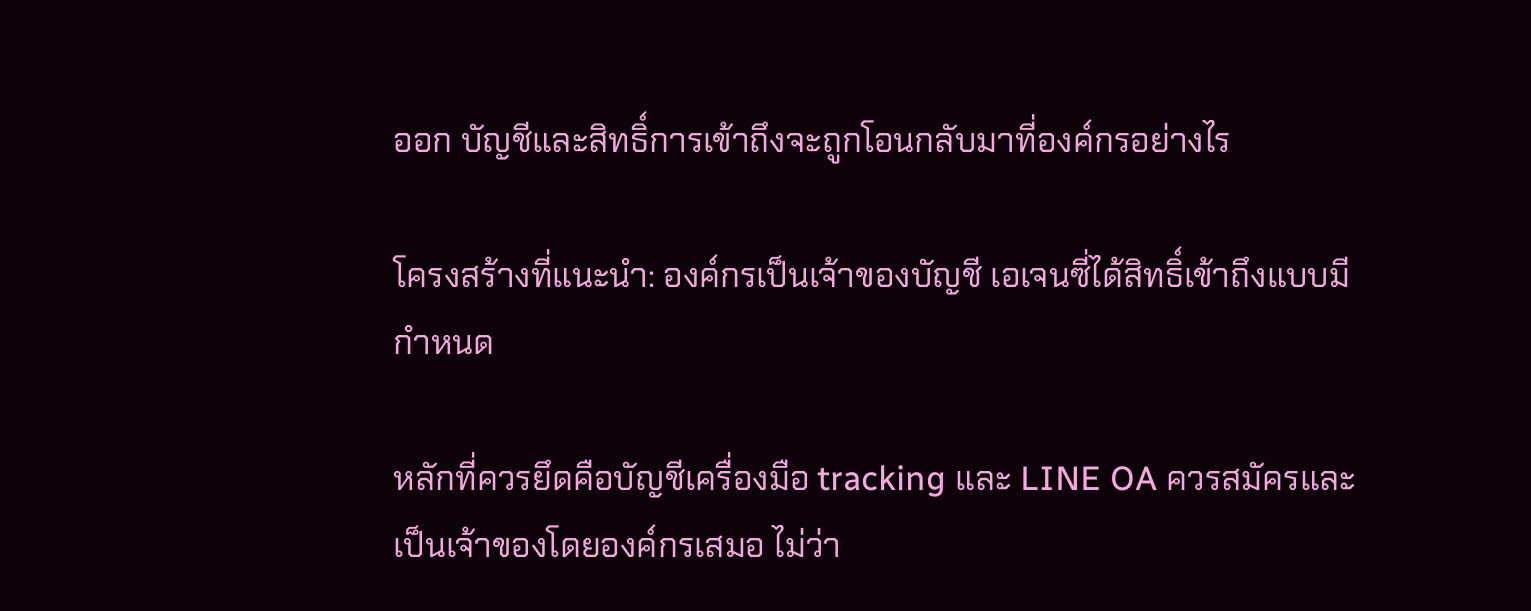ออก บัญชีและสิทธิ์การเข้าถึงจะถูกโอนกลับมาที่องค์กรอย่างไร

โครงสร้างที่แนะนำ: องค์กรเป็นเจ้าของบัญชี เอเจนซี่ได้สิทธิ์เข้าถึงแบบมีกำหนด

หลักที่ควรยึดคือบัญชีเครื่องมือ tracking และ LINE OA ควรสมัครและเป็นเจ้าของโดยองค์กรเสมอ ไม่ว่า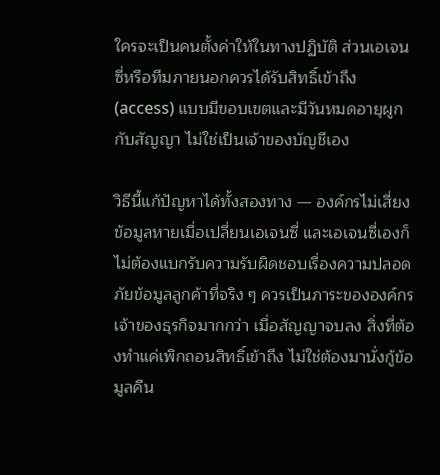ใครจะเป็นคนตั้งค่าให้ในทางปฏิบัติ ส่วนเอเจนซี่หรือทีมภายนอกควรได้รับสิทธิ์เข้าถึง (access) แบบมีขอบเขตและมีวันหมดอายุผูกกับสัญญา ไม่ใช่เป็นเจ้าของบัญชีเอง

วิธีนี้แก้ปัญหาได้ทั้งสองทาง — องค์กรไม่เสี่ยงข้อมูลหายเมื่อเปลี่ยนเอเจนซี่ และเอเจนซี่เองก็ไม่ต้องแบกรับความรับผิดชอบเรื่องความปลอดภัยข้อมูลลูกค้าที่จริง ๆ ควรเป็นภาระขององค์กรเจ้าของธุรกิจมากกว่า เมื่อสัญญาจบลง สิ่งที่ต้องทำแค่เพิกถอนสิทธิ์เข้าถึง ไม่ใช่ต้องมานั่งกู้ข้อมูลคืน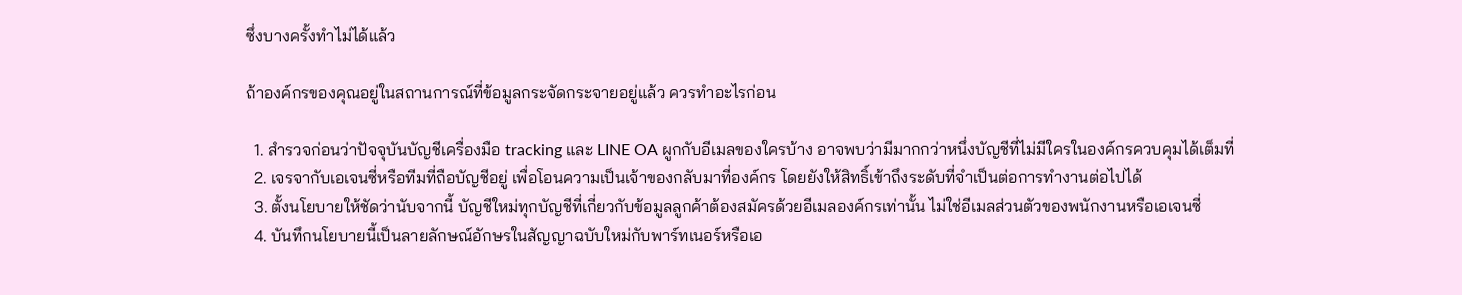ซึ่งบางครั้งทำไม่ได้แล้ว

ถ้าองค์กรของคุณอยู่ในสถานการณ์ที่ข้อมูลกระจัดกระจายอยู่แล้ว ควรทำอะไรก่อน

  1. สำรวจก่อนว่าปัจจุบันบัญชีเครื่องมือ tracking และ LINE OA ผูกกับอีเมลของใครบ้าง อาจพบว่ามีมากกว่าหนึ่งบัญชีที่ไม่มีใครในองค์กรควบคุมได้เต็มที่
  2. เจรจากับเอเจนซี่หรือทีมที่ถือบัญชีอยู่ เพื่อโอนความเป็นเจ้าของกลับมาที่องค์กร โดยยังให้สิทธิ์เข้าถึงระดับที่จำเป็นต่อการทำงานต่อไปได้
  3. ตั้งนโยบายให้ชัดว่านับจากนี้ บัญชีใหม่ทุกบัญชีที่เกี่ยวกับข้อมูลลูกค้าต้องสมัครด้วยอีเมลองค์กรเท่านั้น ไม่ใช่อีเมลส่วนตัวของพนักงานหรือเอเจนซี่
  4. บันทึกนโยบายนี้เป็นลายลักษณ์อักษรในสัญญาฉบับใหม่กับพาร์ทเนอร์หรือเอ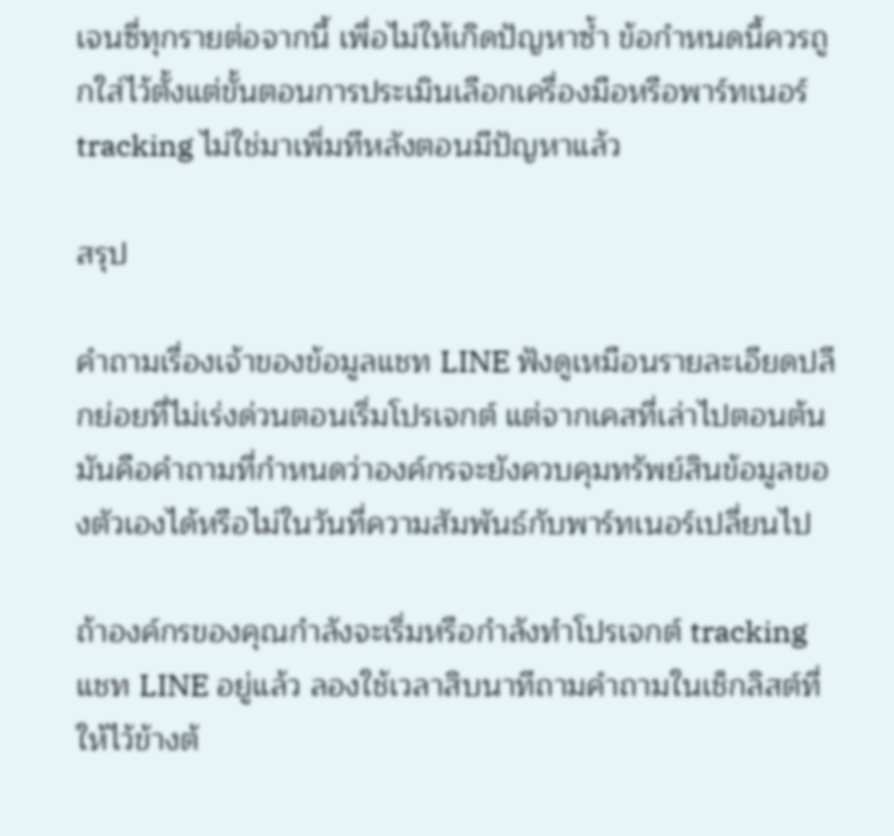เจนซี่ทุกรายต่อจากนี้ เพื่อไม่ให้เกิดปัญหาซ้ำ ข้อกำหนดนี้ควรถูกใส่ไว้ตั้งแต่ขั้นตอนการประเมินเลือกเครื่องมือหรือพาร์ทเนอร์ tracking ไม่ใช่มาเพิ่มทีหลังตอนมีปัญหาแล้ว

สรุป

คำถามเรื่องเจ้าของข้อมูลแชท LINE ฟังดูเหมือนรายละเอียดปลีกย่อยที่ไม่เร่งด่วนตอนเริ่มโปรเจกต์ แต่จากเคสที่เล่าไปตอนต้น มันคือคำถามที่กำหนดว่าองค์กรจะยังควบคุมทรัพย์สินข้อมูลของตัวเองได้หรือไม่ในวันที่ความสัมพันธ์กับพาร์ทเนอร์เปลี่ยนไป

ถ้าองค์กรของคุณกำลังจะเริ่มหรือกำลังทำโปรเจกต์ tracking แชท LINE อยู่แล้ว ลองใช้เวลาสิบนาทีถามคำถามในเช็กลิสต์ที่ให้ไว้ข้างต้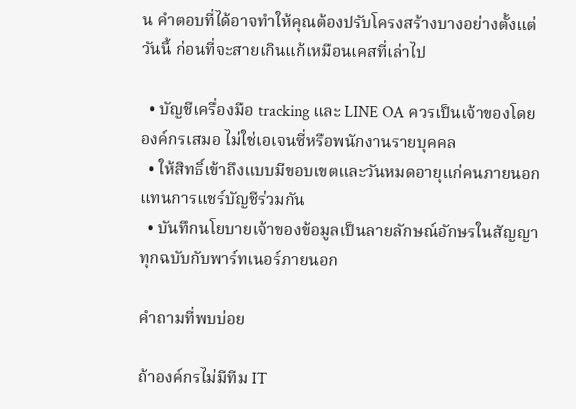น คำตอบที่ได้อาจทำให้คุณต้องปรับโครงสร้างบางอย่างตั้งแต่วันนี้ ก่อนที่จะสายเกินแก้เหมือนเคสที่เล่าไป

  • บัญชีเครื่องมือ tracking และ LINE OA ควรเป็นเจ้าของโดยองค์กรเสมอ ไม่ใช่เอเจนซี่หรือพนักงานรายบุคคล
  • ให้สิทธิ์เข้าถึงแบบมีขอบเขตและวันหมดอายุแก่คนภายนอก แทนการแชร์บัญชีร่วมกัน
  • บันทึกนโยบายเจ้าของข้อมูลเป็นลายลักษณ์อักษรในสัญญาทุกฉบับกับพาร์ทเนอร์ภายนอก

คำถามที่พบบ่อย

ถ้าองค์กรไม่มีทีม IT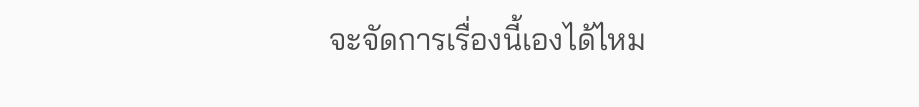จะจัดการเรื่องนี้เองได้ไหม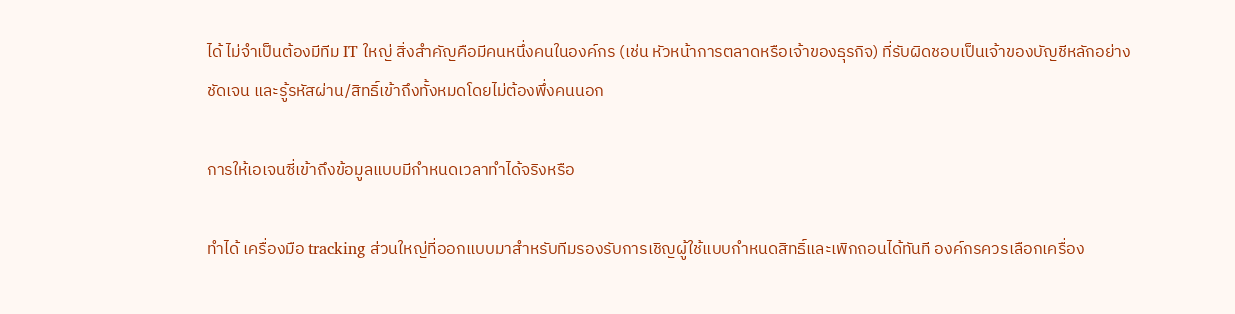ได้ ไม่จำเป็นต้องมีทีม IT ใหญ่ สิ่งสำคัญคือมีคนหนึ่งคนในองค์กร (เช่น หัวหน้าการตลาดหรือเจ้าของธุรกิจ) ที่รับผิดชอบเป็นเจ้าของบัญชีหลักอย่างชัดเจน และรู้รหัสผ่าน/สิทธิ์เข้าถึงทั้งหมดโดยไม่ต้องพึ่งคนนอก

การให้เอเจนซี่เข้าถึงข้อมูลแบบมีกำหนดเวลาทำได้จริงหรือ

ทำได้ เครื่องมือ tracking ส่วนใหญ่ที่ออกแบบมาสำหรับทีมรองรับการเชิญผู้ใช้แบบกำหนดสิทธิ์และเพิกถอนได้ทันที องค์กรควรเลือกเครื่อง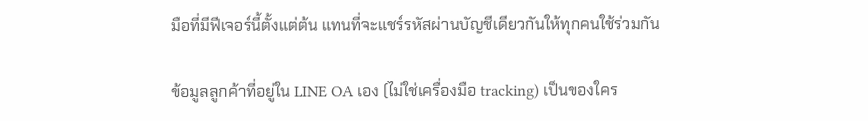มือที่มีฟีเจอร์นี้ตั้งแต่ต้น แทนที่จะแชร์รหัสผ่านบัญชีเดียวกันให้ทุกคนใช้ร่วมกัน

ข้อมูลลูกค้าที่อยู่ใน LINE OA เอง (ไม่ใช่เครื่องมือ tracking) เป็นของใคร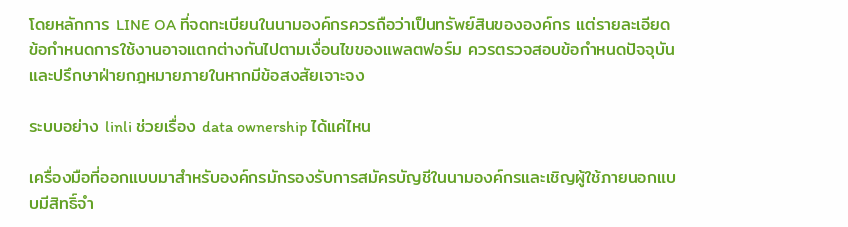โดยหลักการ LINE OA ที่จดทะเบียนในนามองค์กรควรถือว่าเป็นทรัพย์สินขององค์กร แต่รายละเอียดข้อกำหนดการใช้งานอาจแตกต่างกันไปตามเงื่อนไขของแพลตฟอร์ม ควรตรวจสอบข้อกำหนดปัจจุบันและปรึกษาฝ่ายกฎหมายภายในหากมีข้อสงสัยเจาะจง

ระบบอย่าง linli ช่วยเรื่อง data ownership ได้แค่ไหน

เครื่องมือที่ออกแบบมาสำหรับองค์กรมักรองรับการสมัครบัญชีในนามองค์กรและเชิญผู้ใช้ภายนอกแบบมีสิทธิ์จำ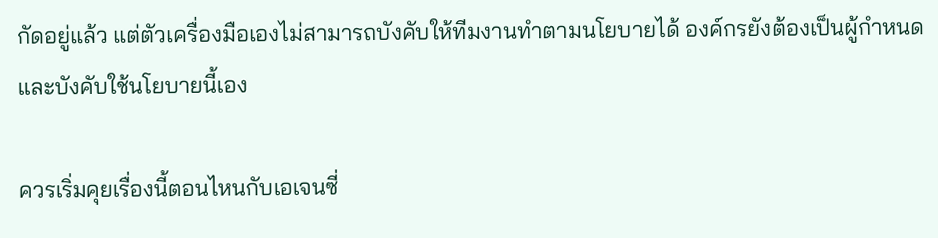กัดอยู่แล้ว แต่ตัวเครื่องมือเองไม่สามารถบังคับให้ทีมงานทำตามนโยบายได้ องค์กรยังต้องเป็นผู้กำหนดและบังคับใช้นโยบายนี้เอง

ควรเริ่มคุยเรื่องนี้ตอนไหนกับเอเจนซี่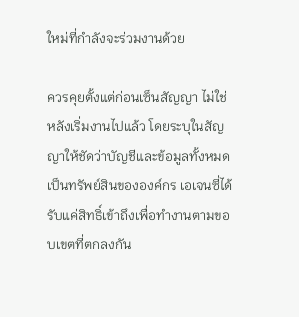ใหม่ที่กำลังจะร่วมงานด้วย

ควรคุยตั้งแต่ก่อนเซ็นสัญญา ไม่ใช่หลังเริ่มงานไปแล้ว โดยระบุในสัญญาให้ชัดว่าบัญชีและข้อมูลทั้งหมดเป็นทรัพย์สินขององค์กร เอเจนซี่ได้รับแค่สิทธิ์เข้าถึงเพื่อทำงานตามขอบเขตที่ตกลงกัน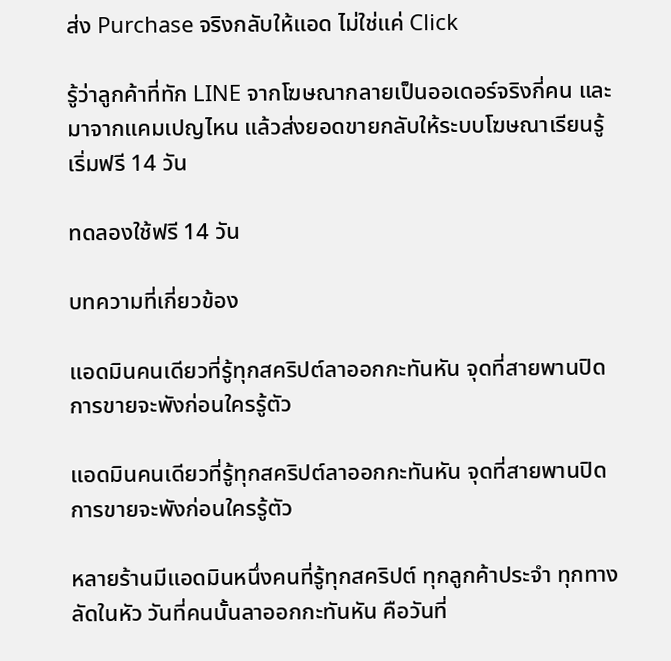ส่ง Purchase จริงกลับให้แอด ไม่ใช่แค่ Click

รู้ว่าลูกค้าที่ทัก LINE จากโฆษณากลายเป็นออเดอร์จริงกี่คน และมาจากแคมเปญไหน แล้วส่งยอดขายกลับให้ระบบโฆษณาเรียนรู้ เริ่มฟรี 14 วัน

ทดลองใช้ฟรี 14 วัน

บทความที่เกี่ยวข้อง

แอดมินคนเดียวที่รู้ทุกสคริปต์ลาออกกะทันหัน จุดที่สายพานปิดการขายจะพังก่อนใครรู้ตัว

แอดมินคนเดียวที่รู้ทุกสคริปต์ลาออกกะทันหัน จุดที่สายพานปิดการขายจะพังก่อนใครรู้ตัว

หลายร้านมีแอดมินหนึ่งคนที่รู้ทุกสคริปต์ ทุกลูกค้าประจำ ทุกทางลัดในหัว วันที่คนนั้นลาออกกะทันหัน คือวันที่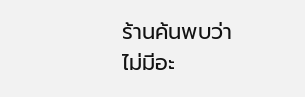ร้านค้นพบว่าไม่มีอะ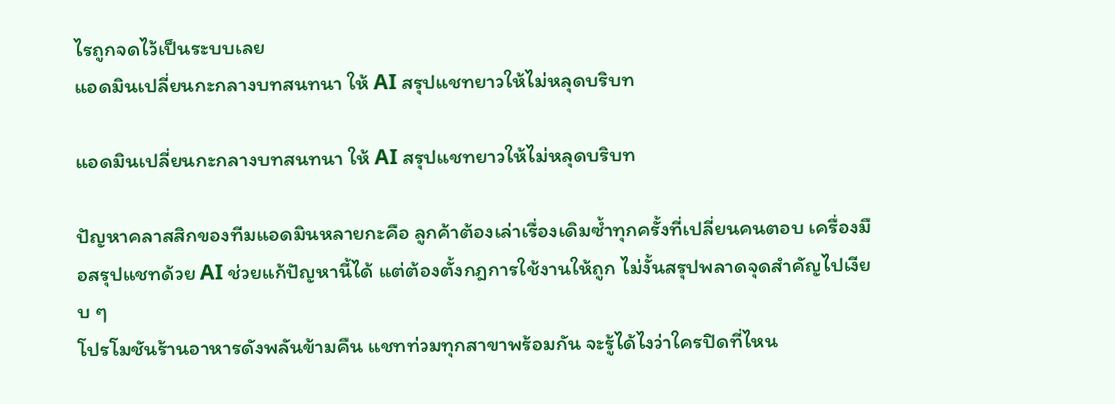ไรถูกจดไว้เป็นระบบเลย
แอดมินเปลี่ยนกะกลางบทสนทนา ให้ AI สรุปแชทยาวให้ไม่หลุดบริบท

แอดมินเปลี่ยนกะกลางบทสนทนา ให้ AI สรุปแชทยาวให้ไม่หลุดบริบท

ปัญหาคลาสสิกของทีมแอดมินหลายกะคือ ลูกค้าต้องเล่าเรื่องเดิมซ้ำทุกครั้งที่เปลี่ยนคนตอบ เครื่องมือสรุปแชทด้วย AI ช่วยแก้ปัญหานี้ได้ แต่ต้องตั้งกฎการใช้งานให้ถูก ไม่งั้นสรุปพลาดจุดสำคัญไปเงียบ ๆ
โปรโมชันร้านอาหารดังพลันข้ามคืน แชทท่วมทุกสาขาพร้อมกัน จะรู้ได้ไงว่าใครปิดที่ไหน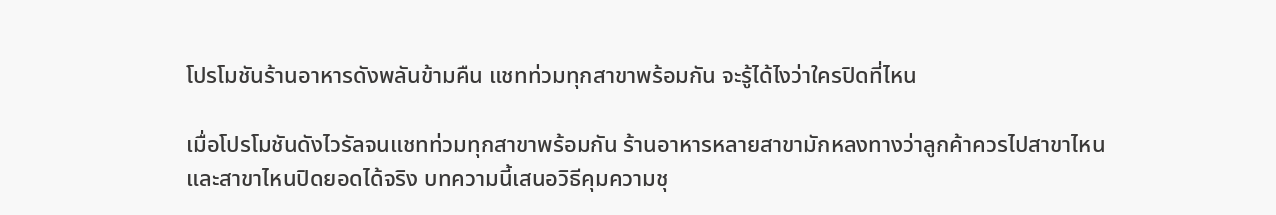โปรโมชันร้านอาหารดังพลันข้ามคืน แชทท่วมทุกสาขาพร้อมกัน จะรู้ได้ไงว่าใครปิดที่ไหน

เมื่อโปรโมชันดังไวรัลจนแชทท่วมทุกสาขาพร้อมกัน ร้านอาหารหลายสาขามักหลงทางว่าลูกค้าควรไปสาขาไหน และสาขาไหนปิดยอดได้จริง บทความนี้เสนอวิธีคุมความชุ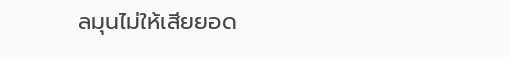ลมุนไม่ให้เสียยอด